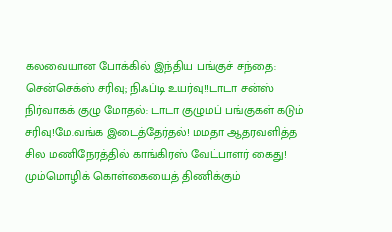கலவையான போக்கில் இந்திய பங்குச் சந்தை: சென்செக்ஸ் சரிவு; நிஃப்டி உயர்வு!!டாடா சன்ஸ் நிர்வாகக் குழு மோதல்: டாடா குழுமப் பங்குகள் கடும் சரிவு!மே.வங்க இடைத்தேர்தல்! மமதா ஆதரவளித்த சில மணிநேரத்தில் காங்கிரஸ் வேட்பாளர் கைது! மும்மொழிக் கொள்கையைத் திணிக்கும்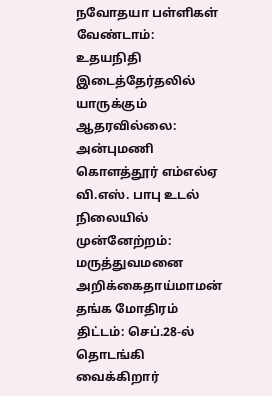நவோதயா பள்ளிகள் வேண்டாம்: உதயநிதி இடைத்தேர்தலில் யாருக்கும் ஆதரவில்லை: அன்புமணி கொளத்தூர் எம்எல்ஏ வி.எஸ். பாபு உடல் நிலையில் முன்னேற்றம்: மருத்துவமனை அறிக்கைதாய்மாமன் தங்க மோதிரம் திட்டம்: செப்.28-ல் தொடங்கி வைக்கிறார்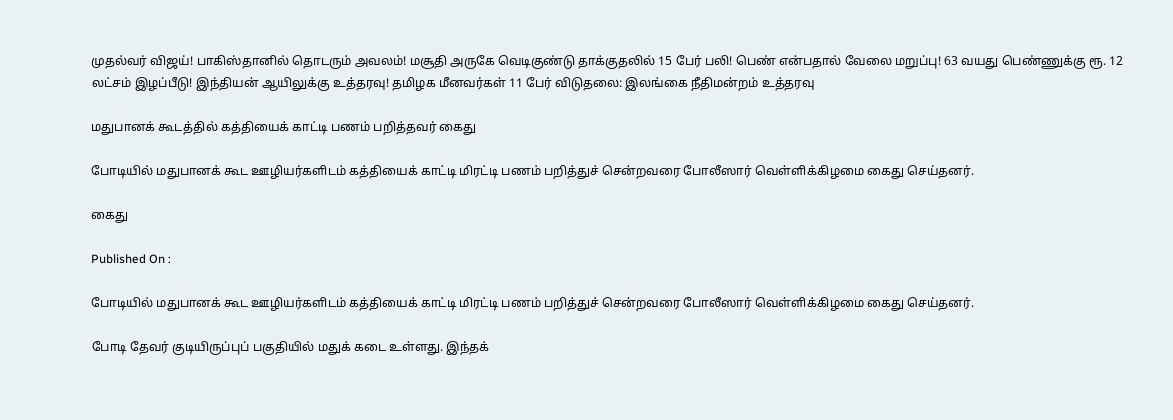முதல்வர் விஜய்! பாகிஸ்தானில் தொடரும் அவலம்! மசூதி அருகே வெடிகுண்டு தாக்குதலில் 15 பேர் பலி! பெண் என்பதால் வேலை மறுப்பு! 63 வயது பெண்ணுக்கு ரூ. 12 லட்சம் இழப்பீடு! இந்தியன் ஆயிலுக்கு உத்தரவு! தமிழக மீனவர்கள் 11 பேர் விடுதலை: இலங்கை நீதிமன்றம் உத்தரவு

மதுபானக் கூடத்தில் கத்தியைக் காட்டி பணம் பறித்தவர் கைது

போடியில் மதுபானக் கூட ஊழியர்களிடம் கத்தியைக் காட்டி மிரட்டி பணம் பறித்துச் சென்றவரை போலீஸார் வெள்ளிக்கிழமை கைது செய்தனர்.

கைது

Published On :

போடியில் மதுபானக் கூட ஊழியர்களிடம் கத்தியைக் காட்டி மிரட்டி பணம் பறித்துச் சென்றவரை போலீஸார் வெள்ளிக்கிழமை கைது செய்தனர்.

போடி தேவர் குடியிருப்புப் பகுதியில் மதுக் கடை உள்ளது. இந்தக்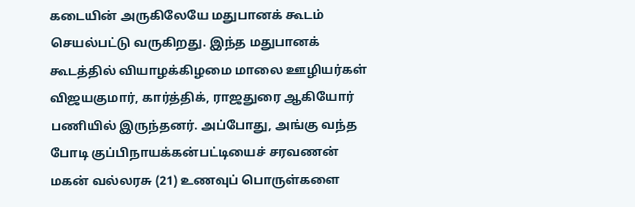கடையின் அருகிலேயே மதுபானக் கூடம் செயல்பட்டு வருகிறது. இந்த மதுபானக் கூடத்தில் வியாழக்கிழமை மாலை ஊழியர்கள் விஜயகுமார், கார்த்திக், ராஜதுரை ஆகியோர் பணியில் இருந்தனர். அப்போது, அங்கு வந்த போடி குப்பிநாயக்கன்பட்டியைச் சரவணன் மகன் வல்லரசு (21) உணவுப் பொருள்களை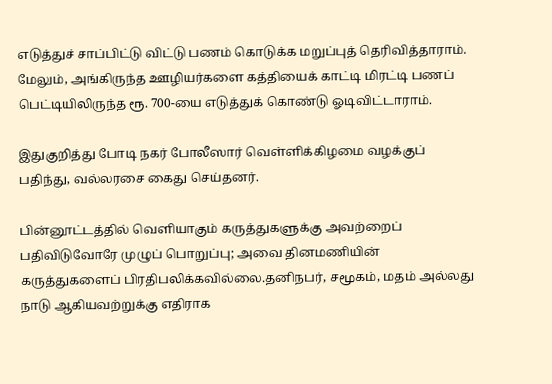எடுத்துச் சாப்பிட்டு விட்டு பணம் கொடுக்க மறுப்புத் தெரிவித்தாராம். மேலும், அங்கிருந்த ஊழியர்களை கத்தியைக் காட்டி மிரட்டி பணப் பெட்டியிலிருந்த ரூ. 700-யை எடுத்துக் கொண்டு ஓடிவிட்டாராம்.

இதுகுறித்து போடி நகர் போலீஸார் வெள்ளிக்கிழமை வழக்குப் பதிந்து, வல்லரசை கைது செய்தனர்.

பின்னூட்டத்தில் வெளியாகும் கருத்துகளுக்கு அவற்றைப் பதிவிடுவோரே முழுப் பொறுப்பு; அவை தினமணியின் கருத்துகளைப் பிரதிபலிக்கவில்லை.தனிநபர், சமூகம், மதம் அல்லது நாடு ஆகியவற்றுக்கு எதிராக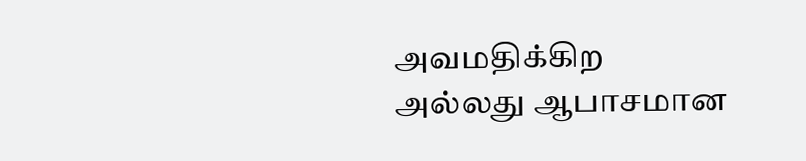அவமதிக்கிற அல்லது ஆபாசமான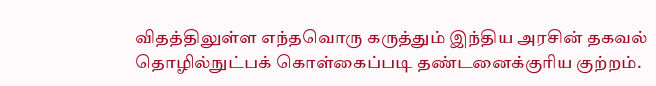விதத்திலுள்ள எந்தவொரு கருத்தும் இந்திய அரசின் தகவல் தொழில்நுட்பக் கொள்கைப்படி தண்டனைக்குரிய குற்றம்.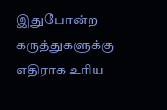இதுபோன்ற கருத்துகளுக்கு எதிராக உரிய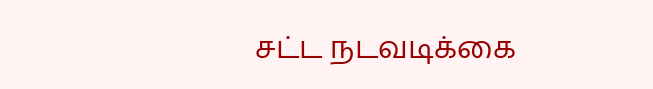சட்ட நடவடிக்கை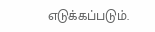எடுக்கப்படும்.